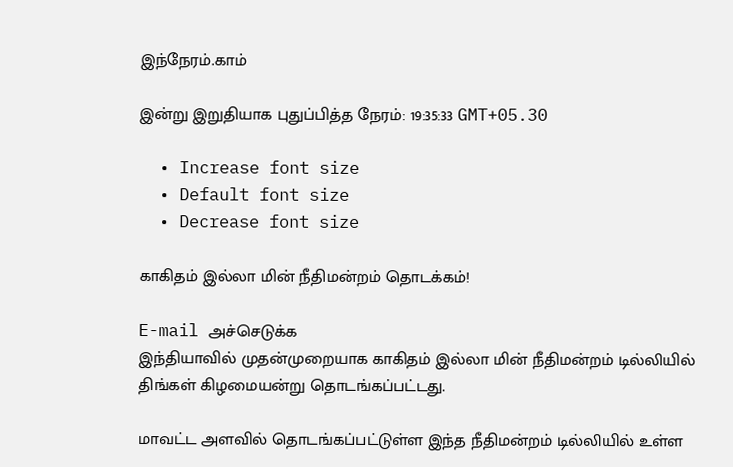இந்நேரம்.காம்

இன்று இறுதியாக புதுப்பித்த நேரம்: 19:35:33 GMT+05.30

  • Increase font size
  • Default font size
  • Decrease font size

காகிதம் இல்லா மின் நீதிமன்றம் தொடக்கம்!

E-mail அச்செடுக்க
இந்தியாவில் முதன்முறையாக காகிதம் இல்லா மின் நீதிமன்றம் டில்லியில் திங்கள் கிழமையன்று தொடங்கப்பட்டது.

மாவட்ட அளவில் தொடங்கப்பட்டுள்ள இந்த நீதிமன்றம் டில்லியில் உள்ள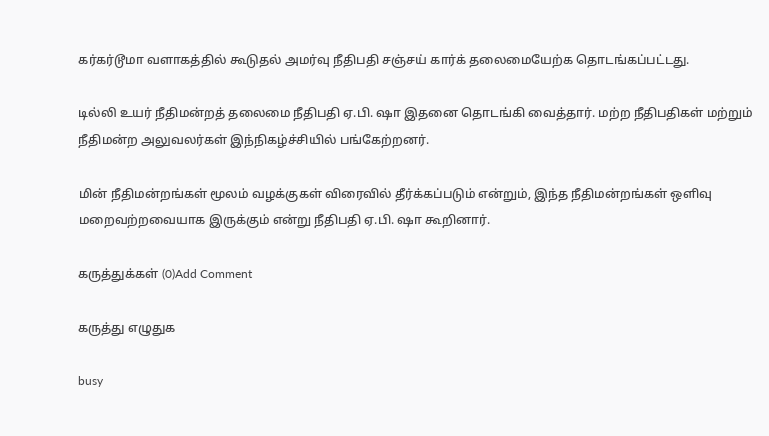கர்கர்டூமா வளாகத்தில் கூடுதல் அமர்வு நீதிபதி சஞ்சய் கார்க் தலைமையேற்க தொடங்கப்பட்டது.

டில்லி உயர் நீதிமன்றத் தலைமை நீதிபதி ஏ.பி. ஷா இதனை தொடங்கி வைத்தார். மற்ற நீதிபதிகள் மற்றும் நீதிமன்ற அலுவலர்கள் இந்நிகழ்ச்சியில் பங்கேற்றனர்.

மின் நீதிமன்றங்கள் மூலம் வழக்குகள் விரைவில் தீர்க்கப்படும் என்றும், இந்த நீதிமன்றங்கள் ஒளிவு மறைவற்றவையாக இருக்கும் என்று நீதிபதி ஏ.பி. ஷா கூறினார்.

கருத்துக்கள் (0)Add Comment

கருத்து எழுதுக

busy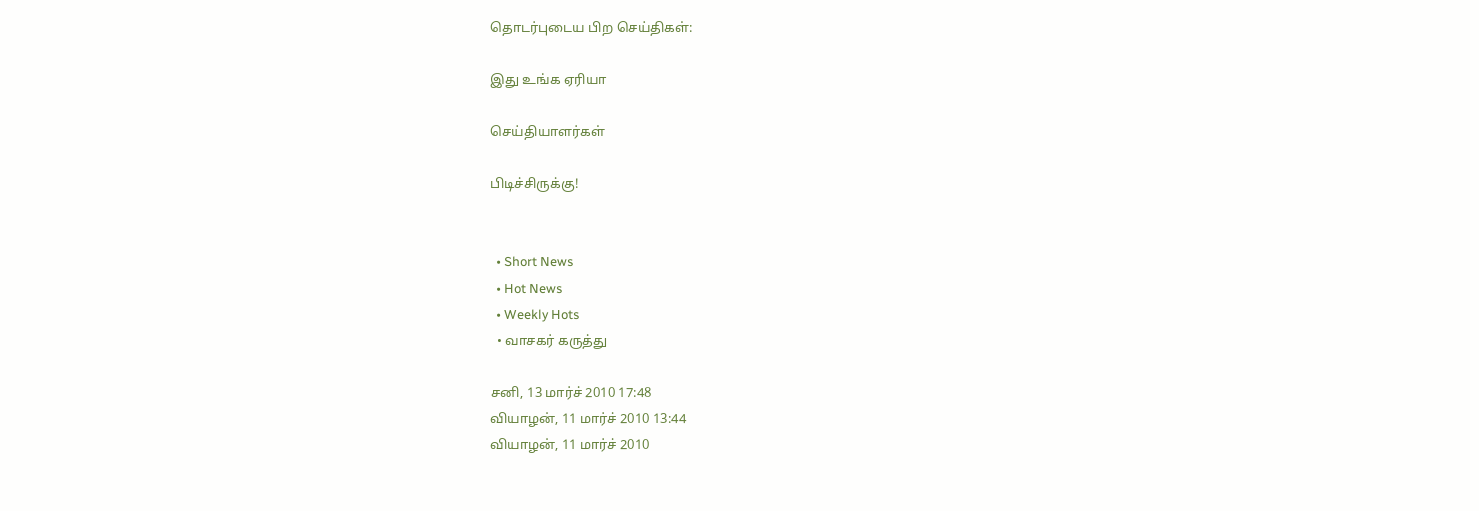தொடர்புடைய பிற செய்திகள்:

இது உங்க ஏரியா

செய்தியாளர்கள்

பிடிச்சிருக்கு!


  • Short News
  • Hot News
  • Weekly Hots
  • வாசகர் கருத்து

சனி, 13 மார்ச் 2010 17:48
வியாழன், 11 மார்ச் 2010 13:44
வியாழன், 11 மார்ச் 2010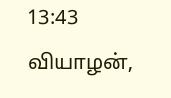13:43
வியாழன்,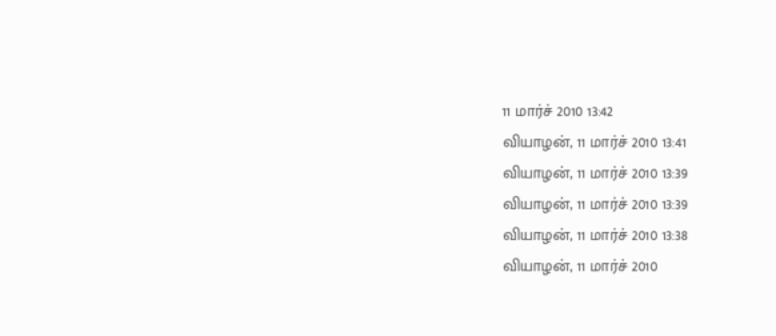11 மார்ச் 2010 13:42
வியாழன், 11 மார்ச் 2010 13:41
வியாழன், 11 மார்ச் 2010 13:39
வியாழன், 11 மார்ச் 2010 13:39
வியாழன், 11 மார்ச் 2010 13:38
வியாழன், 11 மார்ச் 2010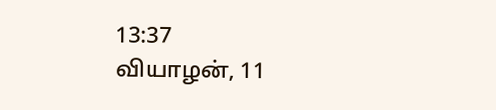13:37
வியாழன், 11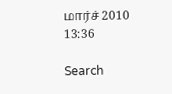மார்ச் 2010 13:36

Search